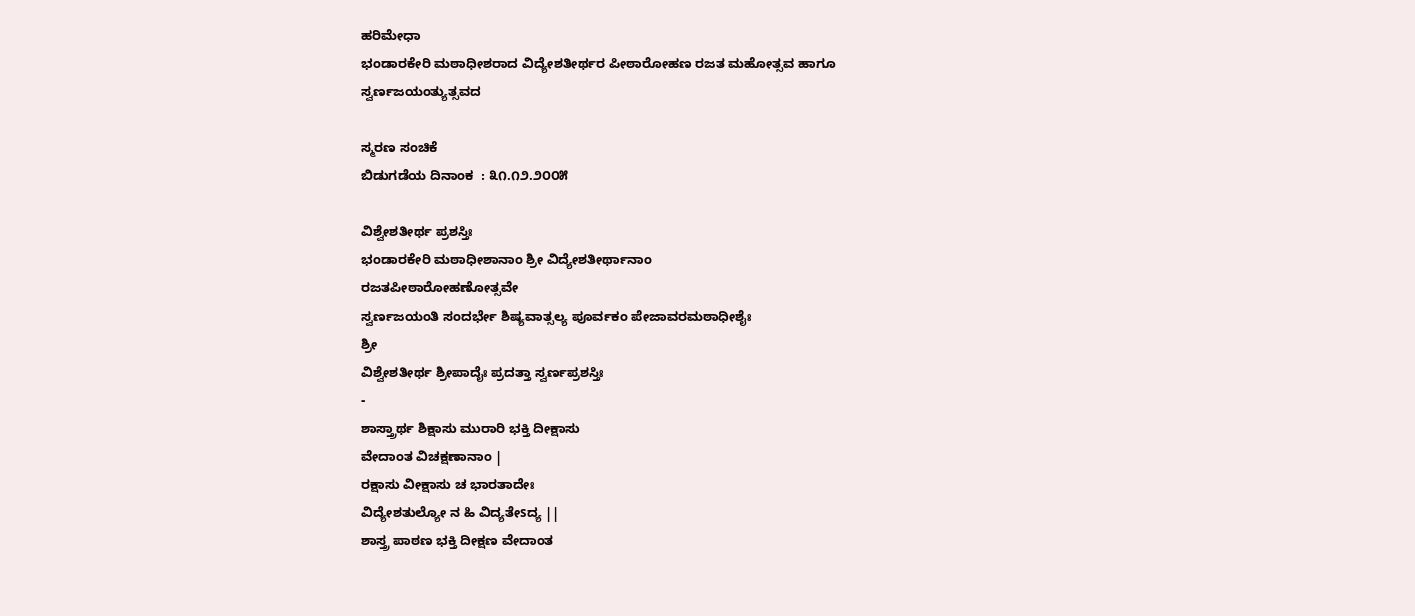ಹರಿಮೇಧಾ
ಭಂಡಾರಕೇರಿ ಮಠಾಧೀಶರಾದ ವಿದ್ಯೇಶತೀರ್ಥರ ಪೀಠಾರೋಹಣ ರಜತ ಮಹೋತ್ಸವ ಹಾಗೂ
ಸ್ವರ್ಣಜಯಂತ್ಯುತ್ಸವದ

ಸ್ಮರಣ ಸಂಚಿಕೆ
ಬಿಡುಗಡೆಯ ದಿನಾಂಕ  : ೩೧.೧೨.೨೦೦೫

ವಿಶ್ವೇಶತೀರ್ಥ ಪ್ರಶಸ್ತಿಃ
ಭಂಡಾರಕೇರಿ ಮಠಾಧೀಶಾನಾಂ ಶ್ರೀ ವಿದ್ಯೇಶತೀರ್ಥಾನಾಂ
ರಜತಪೀಠಾರೋಹಣೋತ್ಸವೇ
ಸ್ವರ್ಣಜಯಂತಿ ಸಂದರ್ಭೇ ಶಿಷ್ಯವಾತ್ಸಲ್ಯ ಪೂರ್ವಕಂ ಪೇಜಾವರಮಠಾಧೀಶೈಃ
ಶ್ರೀ
ವಿಶ್ವೇಶತೀರ್ಥ ಶ್ರೀಪಾದೈಃ ಪ್ರದತ್ತಾ ಸ್ವರ್ಣಪ್ರಶಸ್ತಿಃ
-
ಶಾಸ್ತ್ರಾರ್ಥ ಶಿಕ್ಷಾಸು ಮುರಾರಿ ಭಕ್ತಿ ದೀಕ್ಷಾಸು
ವೇದಾಂತ ವಿಚಕ್ಷಣಾನಾಂ |
ರಕ್ಷಾಸು ವೀಕ್ಷಾಸು ಚ ಭಾರತಾದೇಃ
ವಿದ್ಯೇಶತುಲ್ಯೋ ನ ಹಿ ವಿದ್ಯತೇsದ್ಯ ||
ಶಾಸ್ತ್ರ ಪಾಠಣ ಭಕ್ತಿ ದೀಕ್ಷಣ ವೇದಾಂತ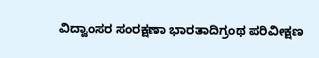ವಿದ್ವಾಂಸರ ಸಂರಕ್ಷಣಾ ಭಾರತಾದಿಗ್ರಂಥ ಪರಿವೀಕ್ಷಣ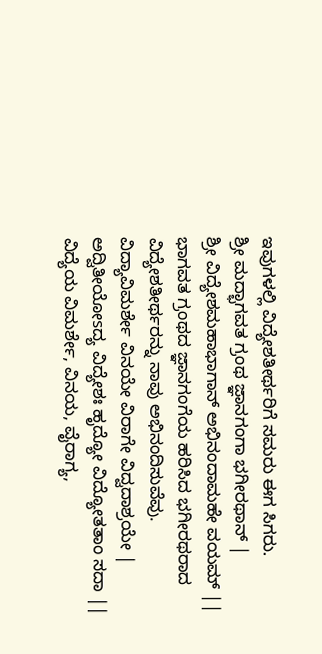ಇವುಗಳಲ್ಲಿ ವಿದ್ಯೇಶತೀರ್ಥರಿಗೆ ಸಮರು ಈಗ ಸಿಗರು.
ಶ್ರೀ ಮದ್ಭಾಗವತ ಗ್ರಂಥ ಜ್ಞಾನಗಂಗಾ ಭಗೀರಥಾನ್ |
ಶ್ರೀ ವಿದ್ಯೇಶಮಹಾಭಾಗಾನ್ ಅಭಿನಂದಾಮಹೇ ವಯಮ್ ||
ಭಾಗವತ ಗ್ರಂಥದ ಜ್ಞಾನಗಂಗೆಯ ಹರಿಸಿದ ಭಗೀರಥರಾದ ವಿದ್ಯೇಶತೀರ್ಥರನ್ನು ನಾವು ಅಭಿನಂದಿಸುವೆವು.
ವಿದ್ಯಾವಿಮರ್ಶೇ ವಿನಯೇ ವಿರಾಗೇ ವಿದ್ವದಾಶ್ರಯೇ |
ಅದ್ವಿತೀಯೋsದ್ಯ ವಿದ್ಯೇಶಃ ಹೃದ್ಯೋ ವಿದ್ಯೋತತಾಂ ಸದಾ ||
ವಿದ್ಯೆಯ ವಿಮರ್ಶೇ, ವಿನಯ, ವೈರಾಗ್ಯ,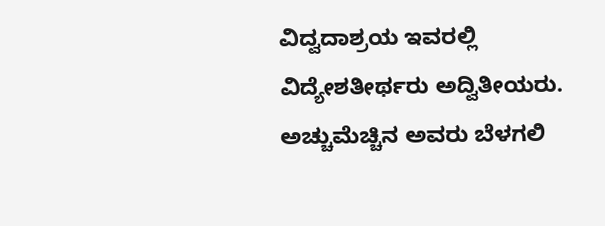ವಿದ್ವದಾಶ್ರಯ ಇವರಲ್ಲಿ ವಿದ್ಯೇಶತೀರ್ಥರು ಅದ್ವಿತೀಯರು. ಅಚ್ಚುಮೆಚ್ಚಿನ ಅವರು ಬೆಳಗಲಿ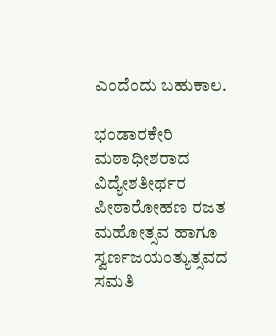ಎಂದೆಂದು ಬಹುಕಾಲ.

ಭಂಡಾರಕೇರಿ ಮಠಾಧೀಶರಾದ ವಿದ್ಯೇಶತೀರ್ಥರ ಪೀಠಾರೋಹಣ ರಜತ ಮಹೋತ್ಸವ ಹಾಗೂ
ಸ್ವರ್ಣಜಯಂತ್ಯುತ್ಸವದ ಸಮತಿ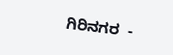ಗಿರಿನಗರ  -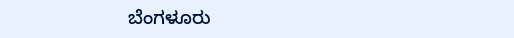ಬೆಂಗಳೂರು